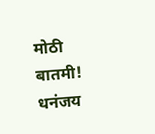मोठी बातमी! धनंजय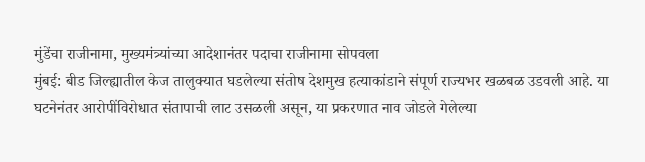मुंडेंचा राजीनामा, मुख्यमंत्र्यांच्या आदेशानंतर पदाचा राजीनामा सोपवला
मुंबई: बीड जिल्ह्यातील केज तालुक्यात घडलेल्या संतोष देशमुख हत्याकांडाने संपूर्ण राज्यभर खळबळ उडवली आहे. या घटनेनंतर आरोपींविरोधात संतापाची लाट उसळली असून, या प्रकरणात नाव जोडले गेलेल्या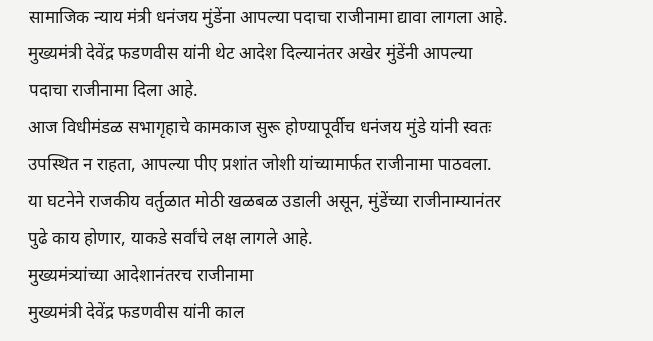सामाजिक न्याय मंत्री धनंजय मुंडेंना आपल्या पदाचा राजीनामा द्यावा लागला आहे. मुख्यमंत्री देवेंद्र फडणवीस यांनी थेट आदेश दिल्यानंतर अखेर मुंडेंनी आपल्या पदाचा राजीनामा दिला आहे.
आज विधीमंडळ सभागृहाचे कामकाज सुरू होण्यापूर्वीच धनंजय मुंडे यांनी स्वतः उपस्थित न राहता, आपल्या पीए प्रशांत जोशी यांच्यामार्फत राजीनामा पाठवला. या घटनेने राजकीय वर्तुळात मोठी खळबळ उडाली असून, मुंडेंच्या राजीनाम्यानंतर पुढे काय होणार, याकडे सर्वांचे लक्ष लागले आहे.
मुख्यमंत्र्यांच्या आदेशानंतरच राजीनामा
मुख्यमंत्री देवेंद्र फडणवीस यांनी काल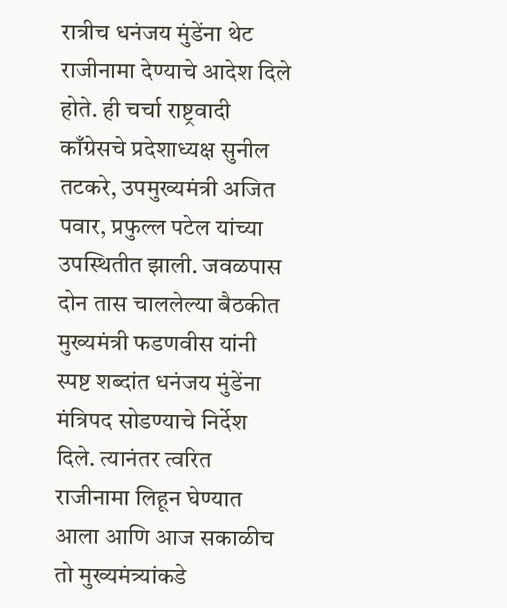रात्रीच धनंजय मुंडेंना थेट राजीनामा देण्याचे आदेश दिले होते. ही चर्चा राष्ट्रवादी काँग्रेसचे प्रदेशाध्यक्ष सुनील तटकरे, उपमुख्यमंत्री अजित पवार, प्रफुल्ल पटेल यांच्या उपस्थितीत झाली. जवळपास दोन तास चाललेल्या बैठकीत मुख्यमंत्री फडणवीस यांनी स्पष्ट शब्दांत धनंजय मुंडेंना मंत्रिपद सोडण्याचे निर्देश दिले. त्यानंतर त्वरित राजीनामा लिहून घेण्यात आला आणि आज सकाळीच तो मुख्यमंत्र्यांकडे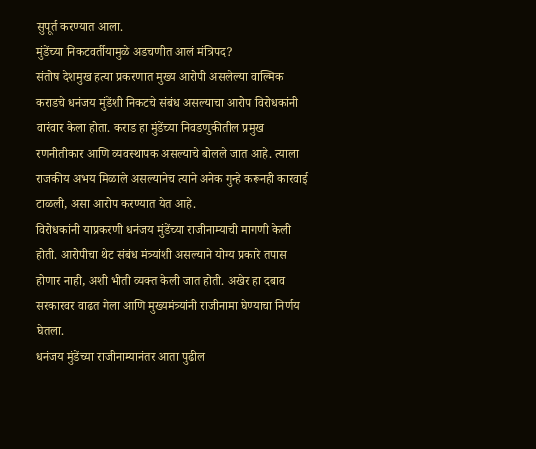सुपूर्त करण्यात आला.
मुंडेंच्या निकटवर्तीयामुळे अडचणीत आलं मंत्रिपद?
संतोष देशमुख हत्या प्रकरणात मुख्य आरोपी असलेल्या वाल्मिक कराडचे धनंजय मुंडेंशी निकटचे संबंध असल्याचा आरोप विरोधकांनी वारंवार केला होता. कराड हा मुंडेंच्या निवडणुकीतील प्रमुख रणनीतीकार आणि व्यवस्थापक असल्याचे बोलले जात आहे. त्याला राजकीय अभय मिळाले असल्यानेच त्याने अनेक गुन्हे करूनही कारवाई टाळली, असा आरोप करण्यात येत आहे.
विरोधकांनी याप्रकरणी धनंजय मुंडेंच्या राजीनाम्याची मागणी केली होती. आरोपीचा थेट संबंध मंत्र्यांशी असल्याने योग्य प्रकारे तपास होणार नाही, अशी भीती व्यक्त केली जात होती. अखेर हा दबाव सरकारवर वाढत गेला आणि मुख्यमंत्र्यांनी राजीनामा घेण्याचा निर्णय घेतला.
धनंजय मुंडेंच्या राजीनाम्यानंतर आता पुढील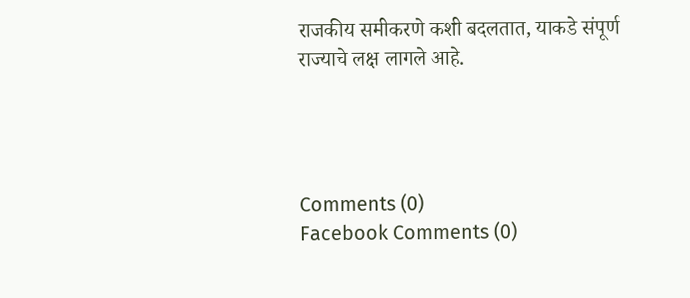राजकीय समीकरणे कशी बदलतात, याकडे संपूर्ण राज्याचे लक्ष लागले आहे.




Comments (0)
Facebook Comments (0)